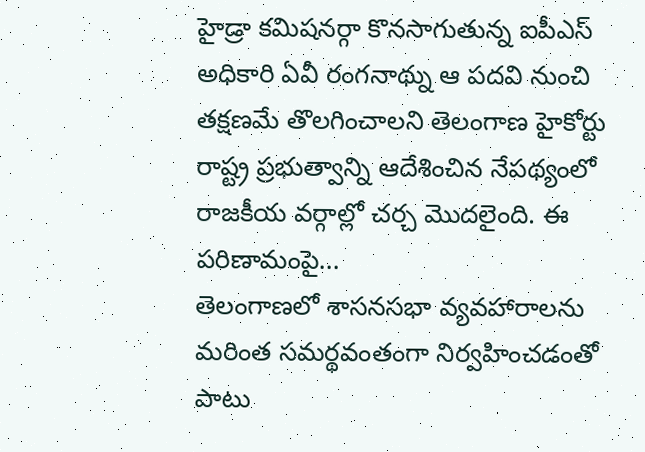హైడ్రా కమిషనర్గా కొనసాగుతున్న ఐపీఎస్ అధికారి ఏవీ రంగనాథ్ను ఆ పదవి నుంచి తక్షణమే తొలగించాలని తెలంగాణ హైకోర్టు రాష్ట్ర ప్రభుత్వాన్ని ఆదేశించిన నేపథ్యంలో రాజకీయ వర్గాల్లో చర్చ మొదలైంది. ఈ పరిణామంపై...
తెలంగాణలో శాసనసభా వ్యవహారాలను మరింత సమర్థవంతంగా నిర్వహించడంతో పాటు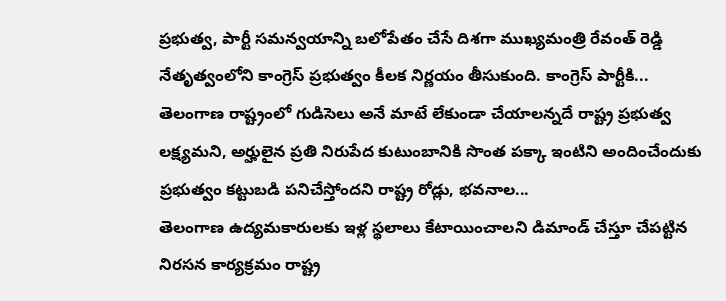ప్రభుత్వ, పార్టీ సమన్వయాన్ని బలోపేతం చేసే దిశగా ముఖ్యమంత్రి రేవంత్ రెడ్డి నేతృత్వంలోని కాంగ్రెస్ ప్రభుత్వం కీలక నిర్ణయం తీసుకుంది. కాంగ్రెస్ పార్టీకి...
తెలంగాణ రాష్ట్రంలో గుడిసెలు అనే మాటే లేకుండా చేయాలన్నదే రాష్ట్ర ప్రభుత్వ లక్ష్యమని, అర్హులైన ప్రతి నిరుపేద కుటుంబానికి సొంత పక్కా ఇంటిని అందించేందుకు ప్రభుత్వం కట్టుబడి పనిచేస్తోందని రాష్ట్ర రోడ్లు, భవనాల...
తెలంగాణ ఉద్యమకారులకు ఇళ్ల స్థలాలు కేటాయించాలని డిమాండ్ చేస్తూ చేపట్టిన నిరసన కార్యక్రమం రాష్ట్ర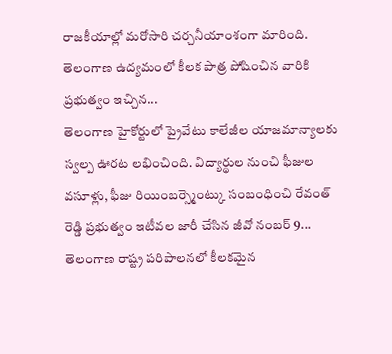రాజకీయాల్లో మరోసారి చర్చనీయాంశంగా మారింది. తెలంగాణ ఉద్యమంలో కీలక పాత్ర పోషించిన వారికి ప్రభుత్వం ఇచ్చిన...
తెలంగాణ హైకోర్టులో ప్రైవేటు కాలేజీల యాజమాన్యాలకు స్వల్ప ఊరట లభించింది. విద్యార్థుల నుంచి ఫీజుల వసూళ్లు, ఫీజు రియింబర్స్మెంట్కు సంబంధించి రేవంత్ రెడ్డి ప్రభుత్వం ఇటీవల జారీ చేసిన జీవో నంబర్ 9...
తెలంగాణ రాష్ట్ర పరిపాలనలో కీలకమైన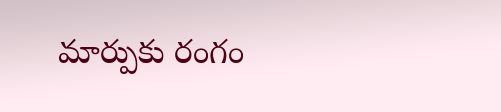మార్పుకు రంగం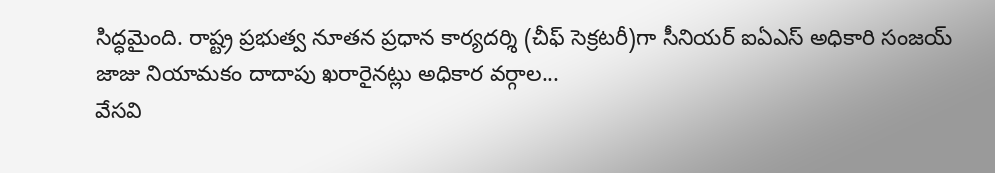సిద్ధమైంది. రాష్ట్ర ప్రభుత్వ నూతన ప్రధాన కార్యదర్శి (చీఫ్ సెక్రటరీ)గా సీనియర్ ఐఏఎస్ అధికారి సంజయ్ జాజు నియామకం దాదాపు ఖరారైనట్లు అధికార వర్గాల...
వేసవి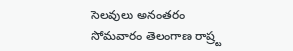సెలవులు అనంతరం సోమవారం తెలంగాణ రాష్ర్ట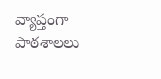వ్యాప్తంగా పాఠశాలలు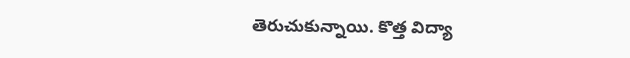తెరుచుకున్నాయి. కొత్త విద్యా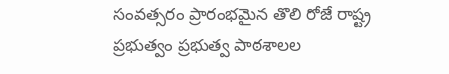సంవత్సరం ప్రారంభమైన తొలి రోజే రాష్ట్ర ప్రభుత్వం ప్రభుత్వ పాఠశాలల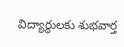విద్యార్థులకు శుభవార్త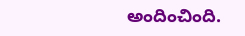అందించింది.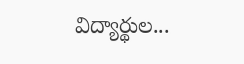విద్యార్థుల...